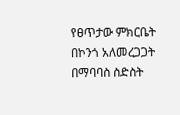የፀጥታው ምክርቤት በኮንጎ አለመረጋጋት በማባባስ ስድስት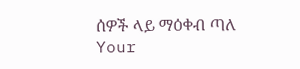ሰዎች ላይ ማዕቀብ ጣለ
Your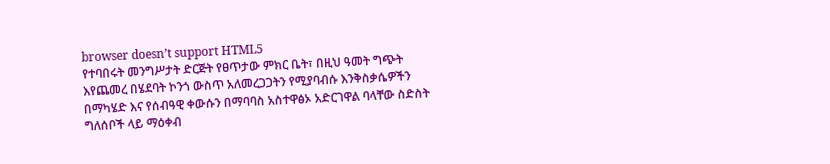browser doesn’t support HTML5
የተባበሩት መንግሥታት ድርጅት የፀጥታው ምክር ቤት፣ በዚህ ዓመት ግጭት እየጨመረ በሄደባት ኮንጎ ውስጥ አለመረጋጋትን የሚያባብሱ እንቅስቃሴዎችን በማካሄድ እና የሰብዓዊ ቀውሱን በማባባስ አስተዋፅኦ አድርገዋል ባላቸው ስድስት ግለሰቦች ላይ ማዕቀብ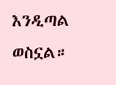እንዲጣል ወስኗል።